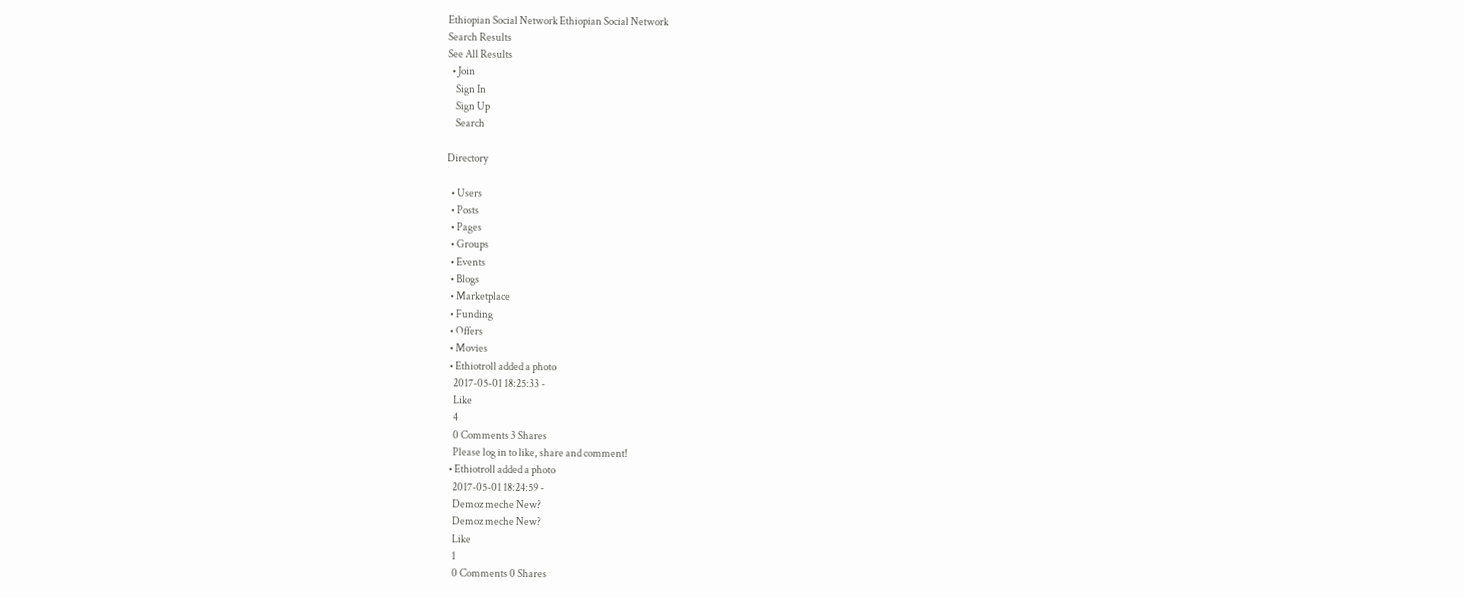Ethiopian Social Network Ethiopian Social Network
Search Results
See All Results
  • Join
    Sign In
    Sign Up
    Search

Directory

  • Users
  • Posts
  • Pages
  • Groups
  • Events
  • Blogs
  • Marketplace
  • Funding
  • Offers
  • Movies
  • Ethiotroll added a photo
    2017-05-01 18:25:33 -
    Like
    4
    0 Comments 3 Shares
    Please log in to like, share and comment!
  • Ethiotroll added a photo
    2017-05-01 18:24:59 -
    Demoz meche New?
    Demoz meche New?
    Like
    1
    0 Comments 0 Shares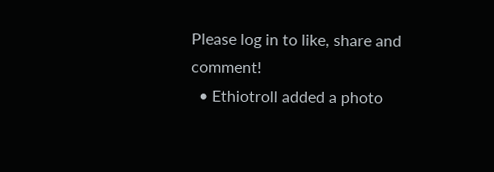Please log in to like, share and comment!
  • Ethiotroll added a photo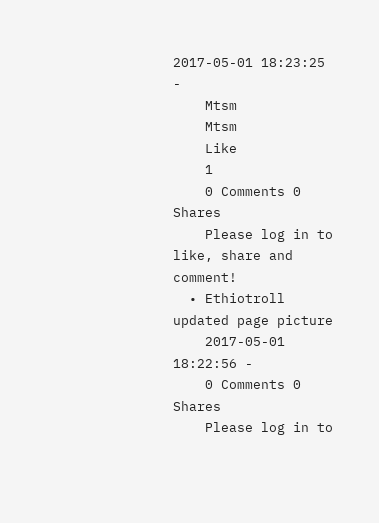2017-05-01 18:23:25 -
    Mtsm
    Mtsm
    Like
    1
    0 Comments 0 Shares
    Please log in to like, share and comment!
  • Ethiotroll updated page picture
    2017-05-01 18:22:56 -
    0 Comments 0 Shares
    Please log in to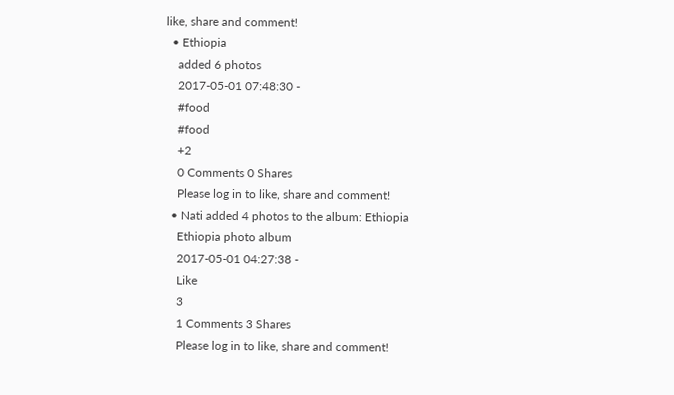like, share and comment!
  • Ethiopia
    added 6 photos
    2017-05-01 07:48:30 -
    #food
    #food
    +2
    0 Comments 0 Shares
    Please log in to like, share and comment!
  • Nati added 4 photos to the album: Ethiopia
    Ethiopia photo album
    2017-05-01 04:27:38 -
    Like
    3
    1 Comments 3 Shares
    Please log in to like, share and comment!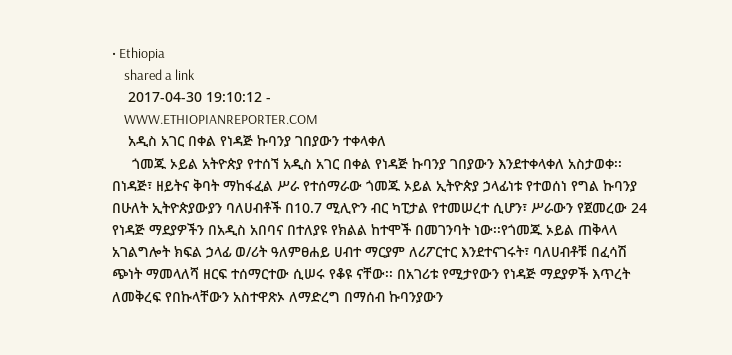• Ethiopia
    shared a link
    2017-04-30 19:10:12 -
    WWW.ETHIOPIANREPORTER.COM
    አዲስ አገር በቀል የነዳጅ ኩባንያ ገበያውን ተቀላቀለ
     ጎመጁ ኦይል አትዮጵያ የተሰኘ አዲስ አገር በቀል የነዳጅ ኩባንያ ገበያውን እንደተቀላቀለ አስታወቀ፡፡ በነዳጅ፣ ዘይትና ቅባት ማከፋፈል ሥራ የተሰማራው ጎመጁ ኦይል ኢትዮጵያ ኃላፊነቱ የተወሰነ የግል ኩባንያ በሁለት ኢትዮጵያውያን ባለሀብቶች በ10.7 ሚሊዮን ብር ካፒታል የተመሠረተ ሲሆን፣ ሥራውን የጀመረው 24 የነዳጅ ማደያዎችን በአዲስ አበባና በተለያዩ የክልል ከተሞች በመገንባት ነው፡፡የጎመጁ ኦይል ጠቅላላ አገልግሎት ክፍል ኃላፊ ወ/ሪት ዓለምፀሐይ ሀብተ ማርያም ለሪፖርተር እንደተናገሩት፣ ባለሀብቶቹ በፈሳሽ ጭነት ማመላለሻ ዘርፍ ተሰማርተው ሲሠሩ የቆዩ ናቸው፡፡ በአገሪቱ የሚታየውን የነዳጅ ማደያዎች እጥረት ለመቅረፍ የበኩላቸውን አስተዋጽኦ ለማድረግ በማሰብ ኩባንያውን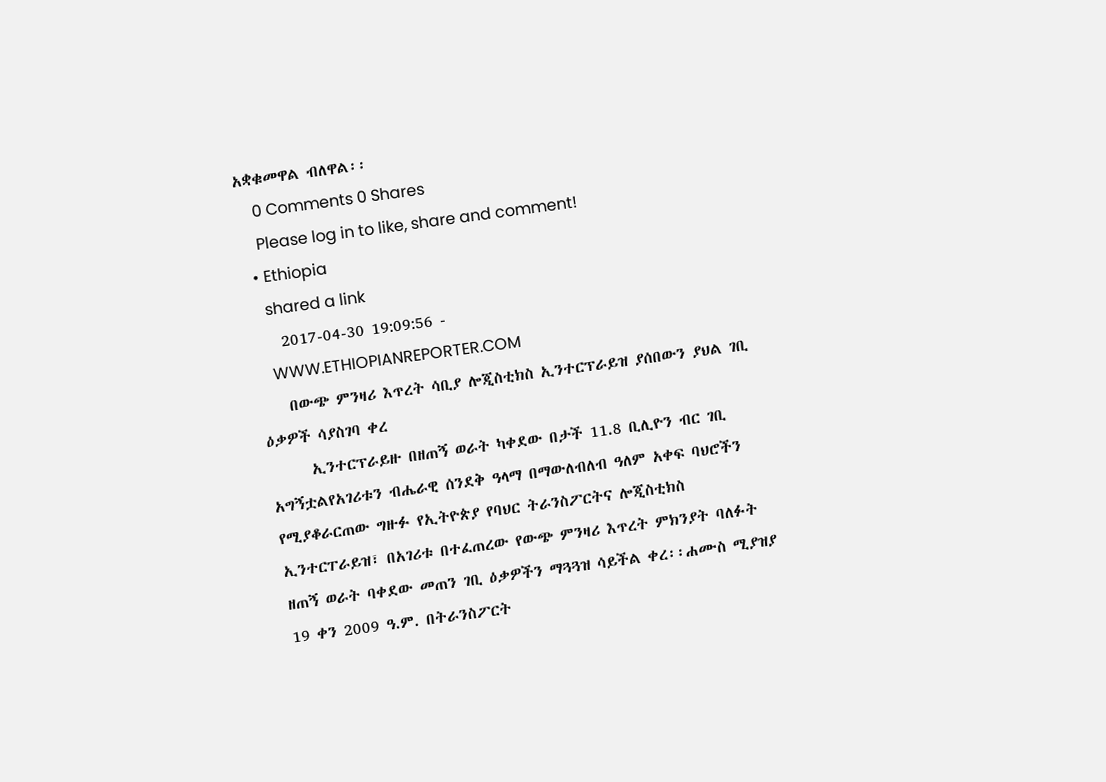አቋቁመዋል ብለዋል፡፡
    0 Comments 0 Shares
    Please log in to like, share and comment!
  • Ethiopia
    shared a link
    2017-04-30 19:09:56 -
    WWW.ETHIOPIANREPORTER.COM
    በውጭ ምንዛሪ እጥረት ሳቢያ ሎጂስቲክስ ኢንተርፕራይዝ ያሰበውን ያህል ገቢ ዕቃዎች ሳያስገባ ቀረ
      ኢንተርፕራይዙ በዘጠኝ ወራት ካቀደው በታች 11.8 ቢሊዮን ብር ገቢ አግኝቷልየአገሪቱን ብሔራዊ ሰንደቅ ዓላማ በማውለብለብ ዓለም አቀፍ ባህሮችን የሚያቆራርጠው ግዙፉ የኢትዮጵያ የባህር ትራንስፖርትና ሎጂስቲክስ ኢንተርፐራይዝ፣ በአገሪቱ በተፈጠረው የውጭ ምንዛሪ እጥረት ምክንያት ባለፉት ዘጠኝ ወራት ባቀደው መጠን ገቢ ዕቃዎችን ማጓጓዝ ሳይችል ቀረ፡፡ሐሙስ ሚያዝያ 19 ቀን 2009 ዓ.ም. በትራንስፖርት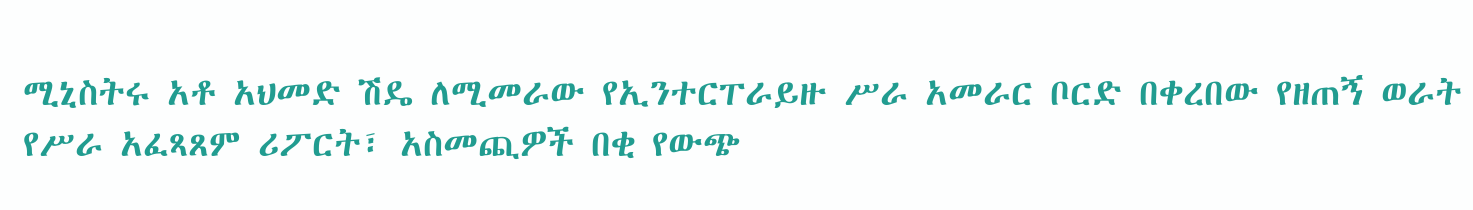ሚኒስትሩ አቶ አህመድ ሽዴ ለሚመራው የኢንተርፐራይዙ ሥራ አመራር ቦርድ በቀረበው የዘጠኝ ወራት የሥራ አፈጻጸም ሪፖርት፣ አስመጪዎች በቂ የውጭ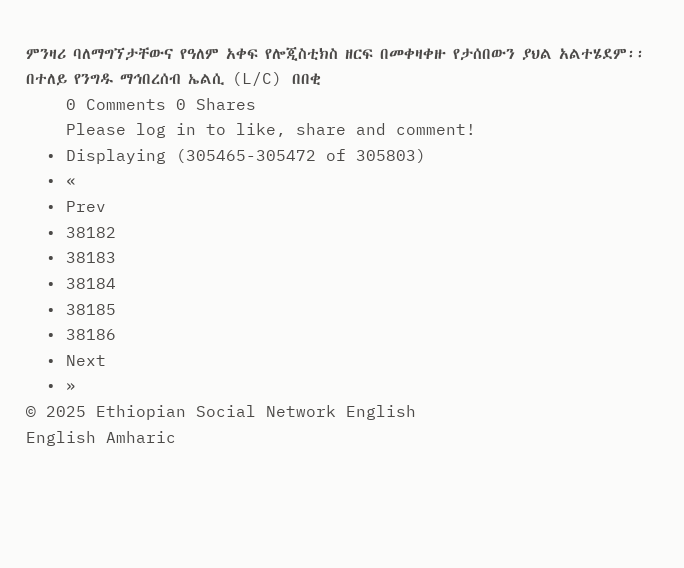ምንዛሪ ባለማግኘታቸውና የዓለም አቀፍ የሎጂስቲክስ ዘርፍ በመቀዛቀዙ የታሰበውን ያህል አልተሄደም፡፡በተለይ የንግዱ ማኅበረሰብ ኤልሲ (L/C) በበቂ
    0 Comments 0 Shares
    Please log in to like, share and comment!
  • Displaying (305465-305472 of 305803)
  • «
  • Prev
  • 38182
  • 38183
  • 38184
  • 38185
  • 38186
  • Next
  • »
© 2025 Ethiopian Social Network English
English Amharic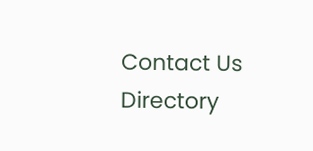Contact Us Directory